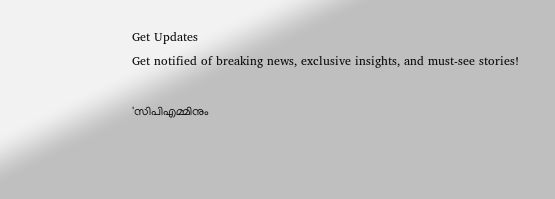Get Updates
Get notified of breaking news, exclusive insights, and must-see stories!

'സിപിഎമ്മിനും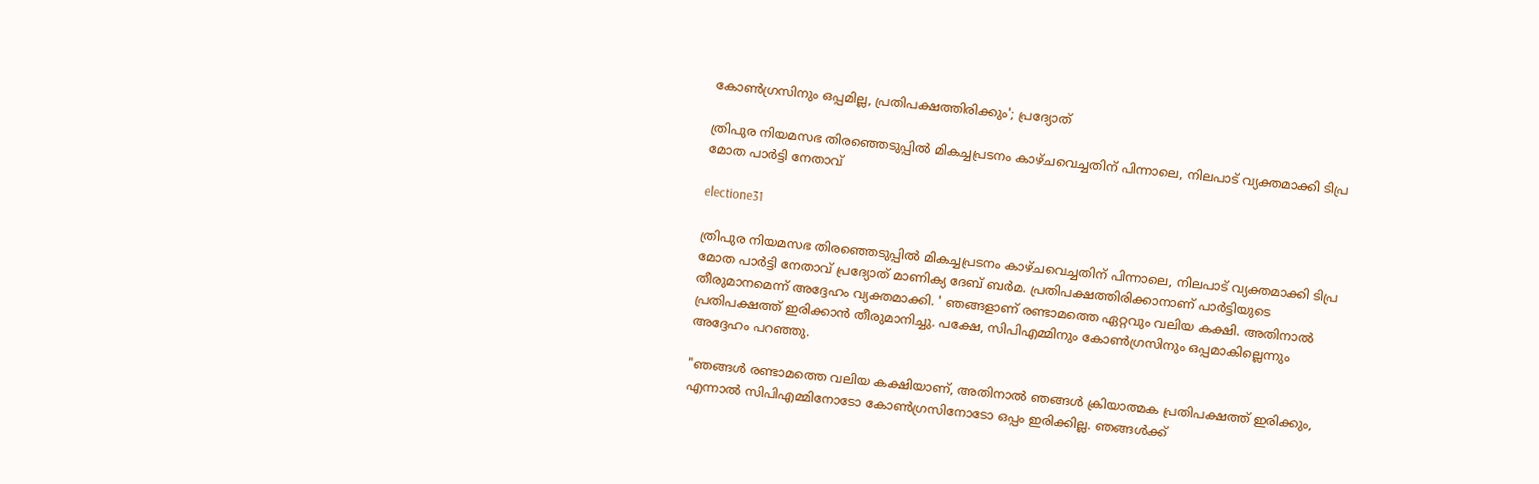കോണ്‍ഗ്രസിനും ഒപ്പമില്ല, പ്രതിപക്ഷത്തിരിക്കും'; പ്രദ്യോത്

ത്രിപുര നിയമസഭ തിരഞ്ഞെടുപ്പിൽ മികച്ചപ്രടനം കാഴ്ചവെച്ചതിന് പിന്നാലെ, നിലപാട് വ്യക്തമാക്കി ടിപ്ര മോത പാർട്ടി നേതാവ്

electione31

ത്രിപുര നിയമസഭ തിരഞ്ഞെടുപ്പിൽ മികച്ചപ്രടനം കാഴ്ചവെച്ചതിന് പിന്നാലെ, നിലപാട് വ്യക്തമാക്കി ടിപ്ര മോത പാർട്ടി നേതാവ് പ്രദ്യോത് മാണിക്യ ദേബ് ബർമ. പ്രതിപക്ഷത്തിരിക്കാനാണ് പാർട്ടിയുടെ തീരുമാനമെന്ന് അദ്ദേഹം വ്യക്തമാക്കി. ' ഞങ്ങളാണ് രണ്ടാമത്തെ ഏറ്റവും വലിയ കക്ഷി. അതിനാൽ പ്രതിപക്ഷത്ത് ഇരിക്കാൻ തീരുമാനിച്ചു. പക്ഷേ, സിപിഎമ്മിനും കോൺഗ്രസിനും ഒപ്പമാകില്ലെന്നും അദ്ദേഹം പറഞ്ഞു.

"ഞങ്ങൾ രണ്ടാമത്തെ വലിയ കക്ഷിയാണ്, അതിനാൽ ഞങ്ങൾ ക്രിയാത്മക പ്രതിപക്ഷത്ത് ഇരിക്കും, എന്നാൽ സിപിഎമ്മിനോടോ കോൺഗ്രസിനോടോ ഒപ്പം ഇരിക്കില്ല. ഞങ്ങൾക്ക്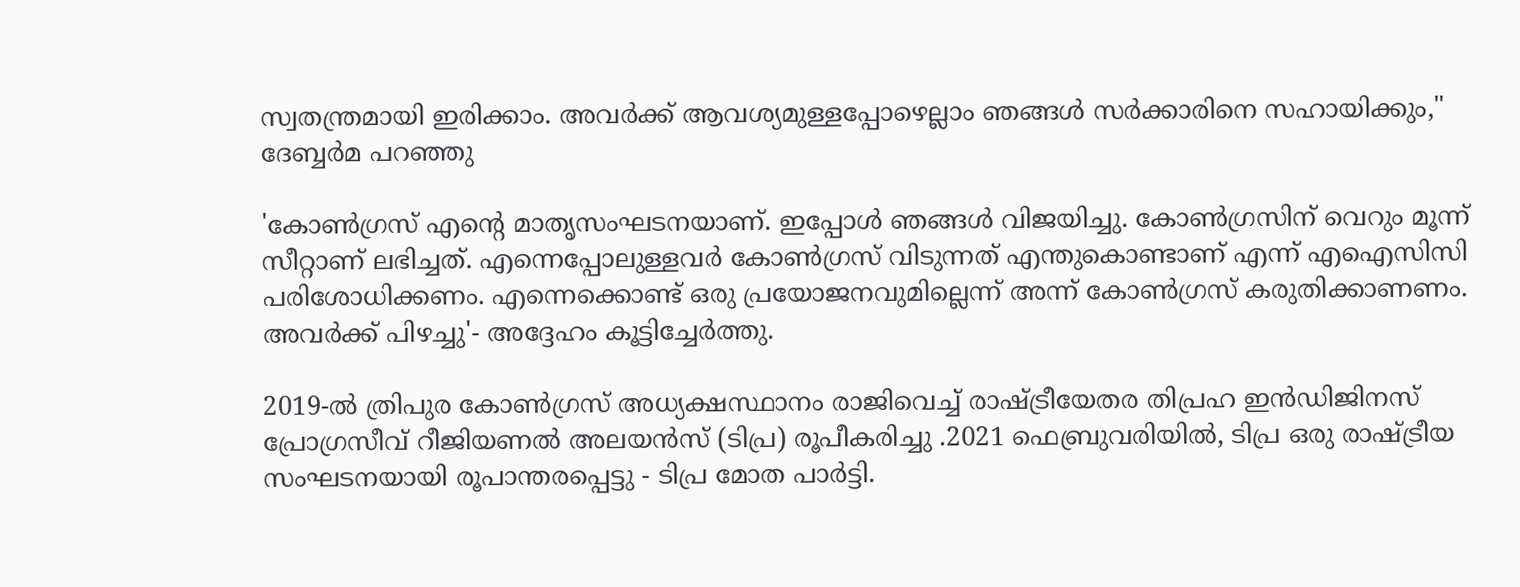സ്വതന്ത്രമായി ഇരിക്കാം. അവർക്ക് ആവശ്യമുള്ളപ്പോഴെല്ലാം ഞങ്ങൾ സർക്കാരിനെ സഹായിക്കും," ദേബ്ബർമ പറഞ്ഞു

'കോൺഗ്രസ് എന്റെ മാതൃസംഘടനയാണ്. ഇപ്പോൾ ഞങ്ങൾ വിജയിച്ചു. കോൺഗ്രസിന് വെറും മൂന്ന് സീറ്റാണ് ലഭിച്ചത്. എന്നെപ്പോലുള്ളവർ കോൺഗ്രസ് വിടുന്നത് എന്തുകൊണ്ടാണ് എന്ന് എഐസിസി പരിശോധിക്കണം. എന്നെക്കൊണ്ട് ഒരു പ്രയോജനവുമില്ലെന്ന് അന്ന് കോൺഗ്രസ് കരുതിക്കാണണം. അവർക്ക് പിഴച്ചു'- അദ്ദേഹം കൂട്ടിച്ചേർത്തു.

2019-ൽ ത്രിപുര കോൺഗ്രസ് അധ്യക്ഷസ്ഥാനം രാജിവെച്ച് രാഷ്ട്രീയേതര തിപ്രഹ ഇൻഡിജിനസ് പ്രോഗ്രസീവ് റീജിയണൽ അലയൻസ് (ടിപ്ര) രൂപീകരിച്ചു .2021 ഫെബ്രുവരിയിൽ, ടിപ്ര ഒരു രാഷ്ട്രീയ സംഘടനയായി രൂപാന്തരപ്പെട്ടു - ടിപ്ര മോത പാർട്ടി.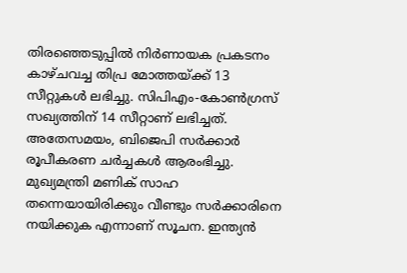തിരഞ്ഞെടുപ്പിൽ നിർണായക പ്രകടനം കാഴ്ചവച്ച തിപ്ര മോത്തയ്ക്ക് 13 സീറ്റുകൾ ലഭിച്ചു. സിപിഎം-കോൺഗ്രസ് സഖ്യത്തിന് 14 സീറ്റാണ് ലഭിച്ചത്. അതേസമയം, ബിജെപി സർക്കാർ രൂപീകരണ ചർച്ചകൾ ആരംഭിച്ചു. മുഖ്യമന്ത്രി മണിക് സാഹ തന്നെയായിരിക്കും വീണ്ടും സർക്കാരിനെ നയിക്കുക എന്നാണ് സൂചന. ഇന്ത്യൻ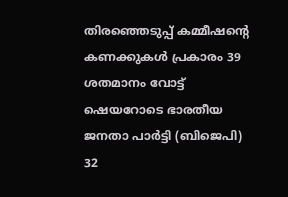തിരഞ്ഞെടുപ്പ് കമ്മീഷന്റെ കണക്കുകൾ പ്രകാരം 39 ശതമാനം വോട്ട് ഷെയറോടെ ഭാരതീയ ജനതാ പാർട്ടി (ബിജെപി) 32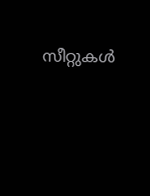സീറ്റുകൾ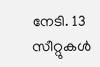നേടി. 13 സീറ്റുകൾ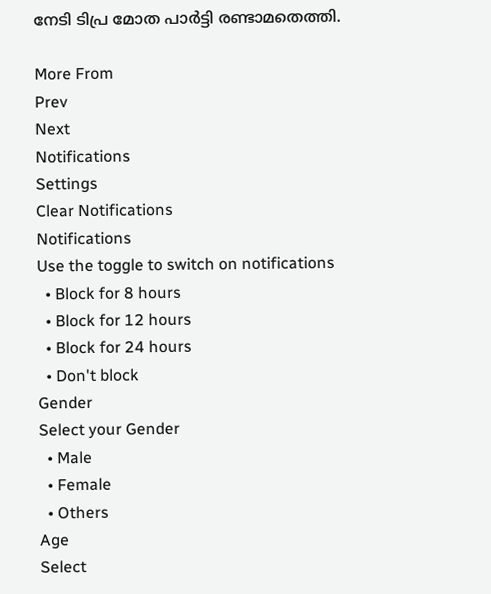നേടി ടിപ്ര മോത പാർട്ടി രണ്ടാമതെത്തി.

More From
Prev
Next
Notifications
Settings
Clear Notifications
Notifications
Use the toggle to switch on notifications
  • Block for 8 hours
  • Block for 12 hours
  • Block for 24 hours
  • Don't block
Gender
Select your Gender
  • Male
  • Female
  • Others
Age
Select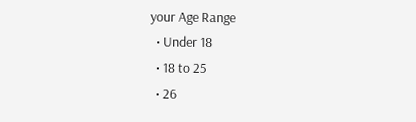your Age Range
  • Under 18
  • 18 to 25
  • 26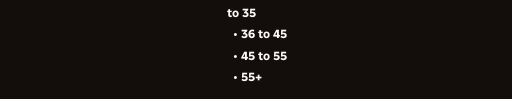to 35
  • 36 to 45
  • 45 to 55
  • 55+